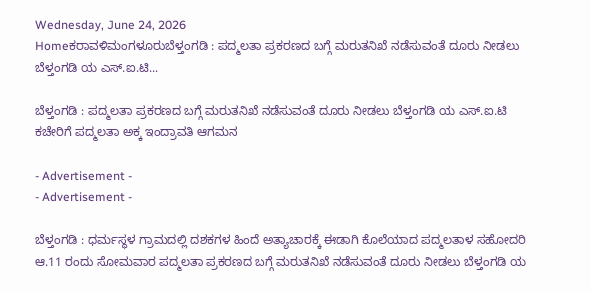Wednesday, June 24, 2026
Homeಕರಾವಳಿಮಂಗಳೂರುಬೆಳ್ತಂಗಡಿ : ಪದ್ಮಲತಾ ಪ್ರಕರಣದ ಬಗ್ಗೆ ಮರು‌ತನಿಖೆ ನಡೆಸುವಂತೆ ದೂರು ನೀಡಲು ಬೆಳ್ತಂಗಡಿ ಯ ಎಸ್.ಐ.ಟಿ...

ಬೆಳ್ತಂಗಡಿ : ಪದ್ಮಲತಾ ಪ್ರಕರಣದ ಬಗ್ಗೆ ಮರು‌ತನಿಖೆ ನಡೆಸುವಂತೆ ದೂರು ನೀಡಲು ಬೆಳ್ತಂಗಡಿ ಯ ಎಸ್.ಐ.ಟಿ ಕಚೇರಿಗೆ ಪದ್ಮಲತಾ ಅಕ್ಕ ಇಂದ್ರಾವತಿ ಆಗಮನ

- Advertisement -
- Advertisement -

ಬೆಳ್ತಂಗಡಿ : ಧರ್ಮಸ್ಥಳ ಗ್ರಾಮದಲ್ಲಿ ದಶಕಗಳ ಹಿಂದೆ ಅತ್ಯಾಚಾರಕ್ಕೆ ಈಡಾಗಿ ಕೊಲೆಯಾದ ಪದ್ಮಲತಾಳ ಸಹೋದರಿ ಆ.11 ರಂದು ಸೋಮವಾರ ಪದ್ಮಲತಾ ಪ್ರಕರಣದ ಬಗ್ಗೆ ಮರು‌ತನಿಖೆ ನಡೆಸುವಂತೆ ದೂರು ನೀಡಲು ಬೆಳ್ತಂಗಡಿ ಯ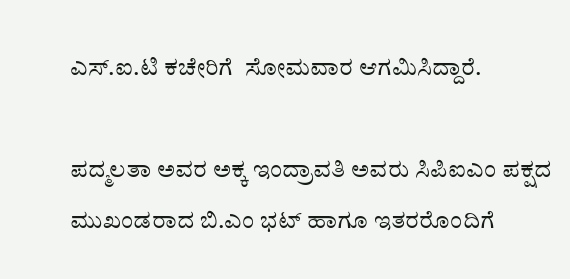ಎಸ್.ಐ.ಟಿ ಕಚೇರಿಗೆ‌  ಸೋಮವಾರ ಆಗಮಿಸಿದ್ದಾರೆ.

ಪದ್ಮಲತಾ ಅವರ ಅಕ್ಕ ಇಂದ್ರಾವತಿ ಅವರು ಸಿಪಿಐಎಂ ಪಕ್ಷದ ಮುಖಂಡರಾದ ಬಿ.ಎಂ ಭಟ್ ಹಾಗೂ ಇತರರೊಂದಿಗೆ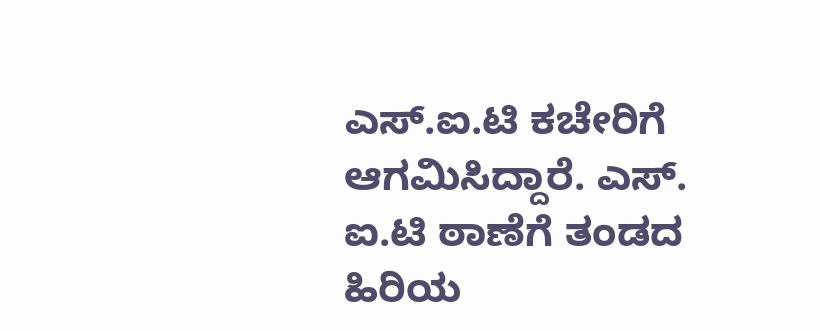ಎಸ್.ಐ.ಟಿ ಕಚೇರಿಗೆ‌ ಆಗಮಿಸಿದ್ದಾರೆ. ಎಸ್. ಐ.ಟಿ ಠಾಣೆಗೆ ತಂಡದ ಹಿರಿಯ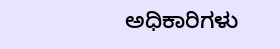ಅಧಿಕಾರಿಗಳು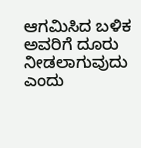ಆಗಮಿಸಿದ ಬಳಿಕ ಅವರಿಗೆ ದೂರು ನೀಡಲಾಗುವುದು ಎಂದು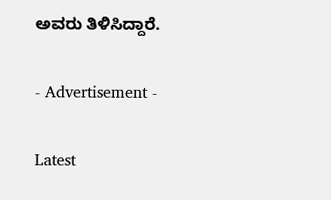ಅವರು ತಿಳಿಸಿದ್ದಾರೆ.

- Advertisement -

Latest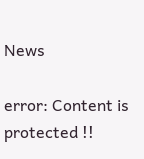News

error: Content is protected !!